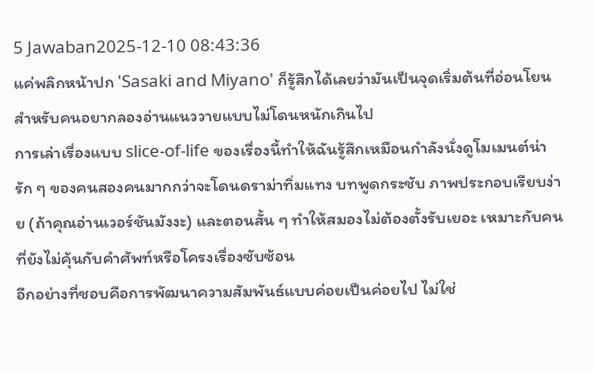5 Jawaban2025-12-10 08:43:36
แค่พลิกหน้าปก 'Sasaki and Miyano' ก็รู้สึกได้เลยว่ามันเป็นจุดเริ่มต้นที่อ่อนโยนสำหรับคนอยากลองอ่านแนววายแบบไม่โดนหนักเกินไป
การเล่าเรื่องแบบ slice-of-life ของเรื่องนี้ทำให้ฉันรู้สึกเหมือนกำลังนั่งดูโมเมนต์น่ารัก ๆ ของคนสองคนมากกว่าจะโดนดราม่าทิ่มแทง บทพูดกระชับ ภาพประกอบเรียบง่าย (ถ้าคุณอ่านเวอร์ชันมังงะ) และตอนสั้น ๆ ทำให้สมองไม่ต้องตั้งรับเยอะ เหมาะกับคนที่ยังไม่คุ้นกับคำศัพท์หรือโครงเรื่องซับซ้อน
อีกอย่างที่ชอบคือการพัฒนาความสัมพันธ์แบบค่อยเป็นค่อยไป ไม่ใช่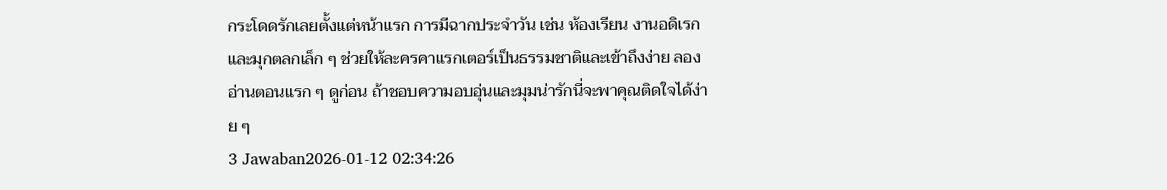กระโดดรักเลยตั้งแต่หน้าแรก การมีฉากประจำวัน เช่น ห้องเรียน งานอดิเรก และมุกตลกเล็ก ๆ ช่วยให้ละครคาแรกเตอร์เป็นธรรมชาติและเข้าถึงง่าย ลองอ่านตอนแรก ๆ ดูก่อน ถ้าชอบความอบอุ่นและมุมน่ารักนี่จะพาคุณติดใจได้ง่าย ๆ
3 Jawaban2026-01-12 02:34:26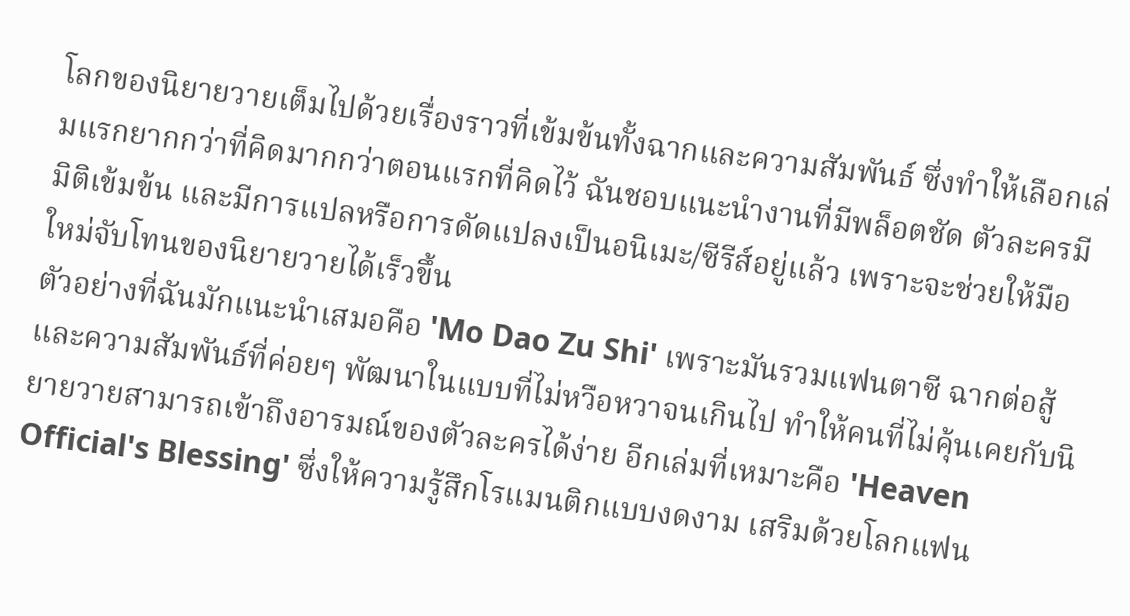โลกของนิยายวายเต็มไปด้วยเรื่องราวที่เข้มข้นทั้งฉากและความสัมพันธ์ ซึ่งทำให้เลือกเล่มแรกยากกว่าที่คิดมากกว่าตอนแรกที่คิดไว้ ฉันชอบแนะนำงานที่มีพล็อตชัด ตัวละครมีมิติเข้มข้น และมีการแปลหรือการดัดแปลงเป็นอนิเมะ/ซีรีส์อยู่แล้ว เพราะจะช่วยให้มือใหม่จับโทนของนิยายวายได้เร็วขึ้น
ตัวอย่างที่ฉันมักแนะนำเสมอคือ 'Mo Dao Zu Shi' เพราะมันรวมแฟนตาซี ฉากต่อสู้ และความสัมพันธ์ที่ค่อยๆ พัฒนาในแบบที่ไม่หวือหวาจนเกินไป ทำให้คนที่ไม่คุ้นเคยกับนิยายวายสามารถเข้าถึงอารมณ์ของตัวละครได้ง่าย อีกเล่มที่เหมาะคือ 'Heaven Official's Blessing' ซึ่งให้ความรู้สึกโรแมนติกแบบงดงาม เสริมด้วยโลกแฟน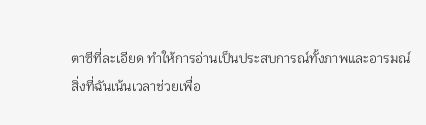ตาซีที่ละเอียด ทำให้การอ่านเป็นประสบการณ์ทั้งภาพและอารมณ์
สิ่งที่ฉันเน้นเวลาช่วยเพื่อ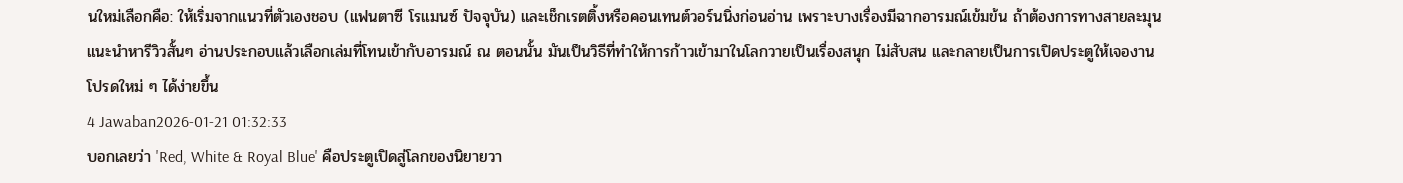นใหม่เลือกคือ: ให้เริ่มจากแนวที่ตัวเองชอบ (แฟนตาซี โรแมนซ์ ปัจจุบัน) และเช็กเรตติ้งหรือคอนเทนต์วอร์นนิ่งก่อนอ่าน เพราะบางเรื่องมีฉากอารมณ์เข้มข้น ถ้าต้องการทางสายละมุน แนะนำหารีวิวสั้นๆ อ่านประกอบแล้วเลือกเล่มที่โทนเข้ากับอารมณ์ ณ ตอนนั้น มันเป็นวิธีที่ทำให้การก้าวเข้ามาในโลกวายเป็นเรื่องสนุก ไม่สับสน และกลายเป็นการเปิดประตูให้เจองานโปรดใหม่ ๆ ได้ง่ายขึ้น
4 Jawaban2026-01-21 01:32:33
บอกเลยว่า 'Red, White & Royal Blue' คือประตูเปิดสู่โลกของนิยายวา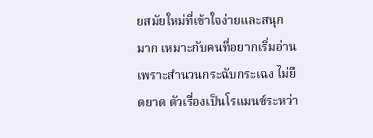ยสมัยใหม่ที่เข้าใจง่ายและสนุกมาก เหมาะกับคนที่อยากเริ่มอ่านเพราะสำนวนกระฉับกระเฉง ไม่ยืดยาด ตัวเรื่องเป็นโรแมนซ์ระหว่า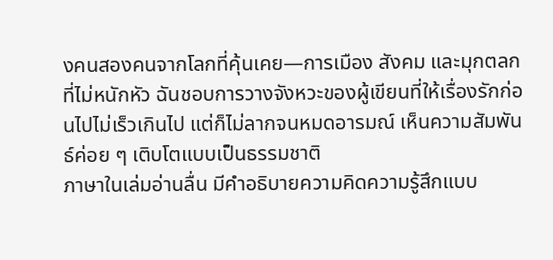งคนสองคนจากโลกที่คุ้นเคย—การเมือง สังคม และมุกตลกที่ไม่หนักหัว ฉันชอบการวางจังหวะของผู้เขียนที่ให้เรื่องรักก่อนไปไม่เร็วเกินไป แต่ก็ไม่ลากจนหมดอารมณ์ เห็นความสัมพันธ์ค่อย ๆ เติบโตแบบเป็นธรรมชาติ
ภาษาในเล่มอ่านลื่น มีคำอธิบายความคิดความรู้สึกแบบ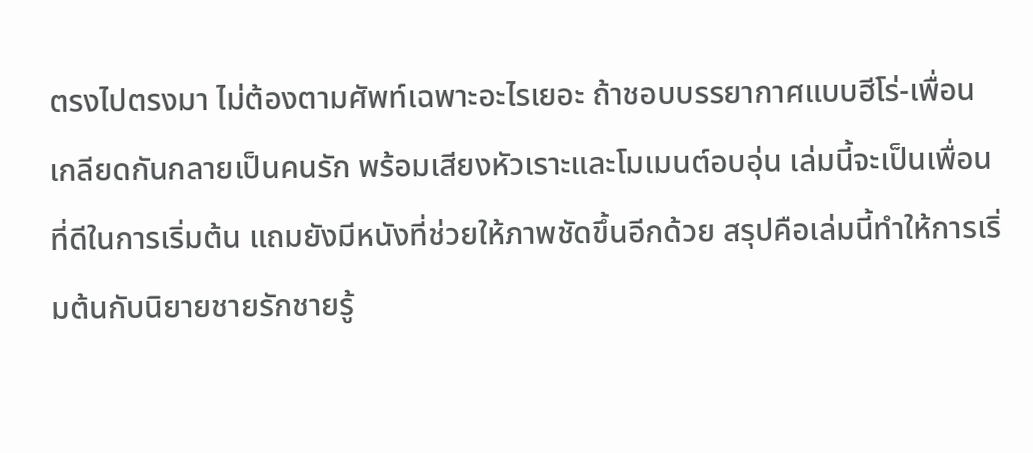ตรงไปตรงมา ไม่ต้องตามศัพท์เฉพาะอะไรเยอะ ถ้าชอบบรรยากาศแบบฮีโร่-เพื่อนเกลียดกันกลายเป็นคนรัก พร้อมเสียงหัวเราะและโมเมนต์อบอุ่น เล่มนี้จะเป็นเพื่อนที่ดีในการเริ่มต้น แถมยังมีหนังที่ช่วยให้ภาพชัดขึ้นอีกด้วย สรุปคือเล่มนี้ทำให้การเริ่มต้นกับนิยายชายรักชายรู้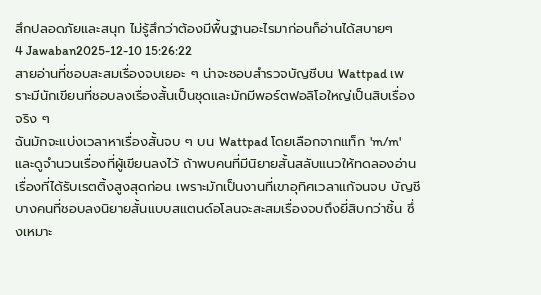สึกปลอดภัยและสนุก ไม่รู้สึกว่าต้องมีพื้นฐานอะไรมาก่อนก็อ่านได้สบายๆ
4 Jawaban2025-12-10 15:26:22
สายอ่านที่ชอบสะสมเรื่องจบเยอะ ๆ น่าจะชอบสำรวจบัญชีบน Wattpad เพราะมีนักเขียนที่ชอบลงเรื่องสั้นเป็นชุดและมักมีพอร์ตฟอลิโอใหญ่เป็นสิบเรื่องจริง ๆ
ฉันมักจะแบ่งเวลาหาเรื่องสั้นจบ ๆ บน Wattpad โดยเลือกจากแท็ก 'm/m' และดูจำนวนเรื่องที่ผู้เขียนลงไว้ ถ้าพบคนที่มีนิยายสั้นสลับแนวให้ทดลองอ่านเรื่องที่ได้รับเรตติ้งสูงสุดก่อน เพราะมักเป็นงานที่เขาอุทิศเวลาแก้จนจบ บัญชีบางคนที่ชอบลงนิยายสั้นแบบสแตนด์อโลนจะสะสมเรื่องจบถึงยี่สิบกว่าชิ้น ซึ่งเหมาะ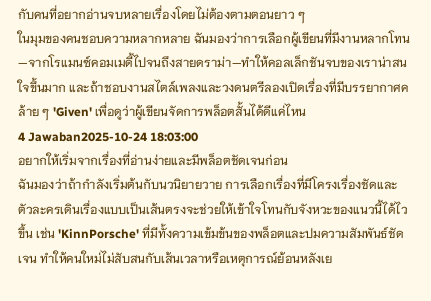กับคนที่อยากอ่านจบหลายเรื่องโดยไม่ต้องตามตอนยาว ๆ
ในมุมของคนชอบความหลากหลาย ฉันมองว่าการเลือกผู้เขียนที่มีงานหลากโทน—จากโรแมนซ์คอมเมดี้ไปจนถึงสายดราม่า—ทำให้คอลเล็กชันจบของเราน่าสนใจขึ้นมาก และถ้าชอบงานสไตล์เพลงและวงดนตรีลองเปิดเรื่องที่มีบรรยากาศคล้าย ๆ 'Given' เพื่อดูว่าผู้เขียนจัดการพล็อตสั้นได้ดีแค่ไหน
4 Jawaban2025-10-24 18:03:00
อยากให้เริ่มจากเรื่องที่อ่านง่ายและมีพล็อตชัดเจนก่อน
ฉันมองว่าถ้ากำลังเริ่มต้นกับนวนิยายวาย การเลือกเรื่องที่มีโครงเรื่องชัดและตัวละครเดินเรื่องแบบเป็นเส้นตรงจะช่วยให้เข้าใจโทนกับจังหวะของแนวนี้ได้ไวขึ้น เช่น 'KinnPorsche' ที่มีทั้งความเข้มข้นของพล็อตและปมความสัมพันธ์ชัดเจน ทำให้คนใหม่ไม่สับสนกับเส้นเวลาหรือเหตุการณ์ย้อนหลังเย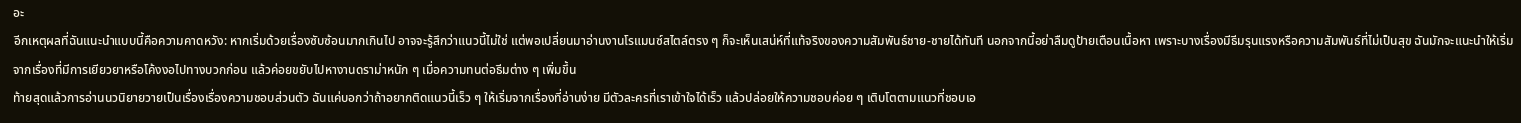อะ
อีกเหตุผลที่ฉันแนะนำแบบนี้คือความคาดหวัง: หากเริ่มด้วยเรื่องซับซ้อนมากเกินไป อาจจะรู้สึกว่าแนวนี้ไม่ใช่ แต่พอเปลี่ยนมาอ่านงานโรแมนซ์สไตล์ตรง ๆ ก็จะเห็นเสน่ห์ที่แท้จริงของความสัมพันธ์ชาย-ชายได้ทันที นอกจากนี้อย่าลืมดูป้ายเตือนเนื้อหา เพราะบางเรื่องมีธีมรุนแรงหรือความสัมพันธ์ที่ไม่เป็นสุข ฉันมักจะแนะนำให้เริ่มจากเรื่องที่มีการเยียวยาหรือโค้งงอไปทางบวกก่อน แล้วค่อยขยับไปหางานดราม่าหนัก ๆ เมื่อความทนต่อธีมต่าง ๆ เพิ่มขึ้น
ท้ายสุดแล้วการอ่านนวนิยายวายเป็นเรื่องเรื่องความชอบส่วนตัว ฉันแค่บอกว่าถ้าอยากติดแนวนี้เร็ว ๆ ให้เริ่มจากเรื่องที่อ่านง่าย มีตัวละครที่เราเข้าใจได้เร็ว แล้วปล่อยให้ความชอบค่อย ๆ เติบโตตามแนวที่ชอบเอ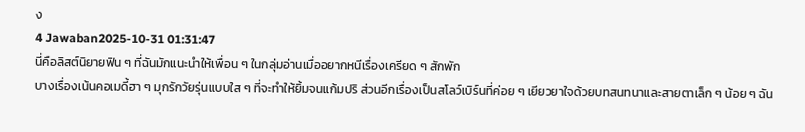ง
4 Jawaban2025-10-31 01:31:47
นี่คือลิสต์นิยายฟิน ๆ ที่ฉันมักแนะนำให้เพื่อน ๆ ในกลุ่มอ่านเมื่ออยากหนีเรื่องเครียด ๆ สักพัก
บางเรื่องเน้นคอเมดี้ฮา ๆ มุกรักวัยรุ่นแบบใส ๆ ที่จะทำให้ยิ้มจนแก้มปริ ส่วนอีกเรื่องเป็นสโลว์เบิร์นที่ค่อย ๆ เยียวยาใจด้วยบทสนทนาและสายตาเล็ก ๆ น้อย ๆ ฉัน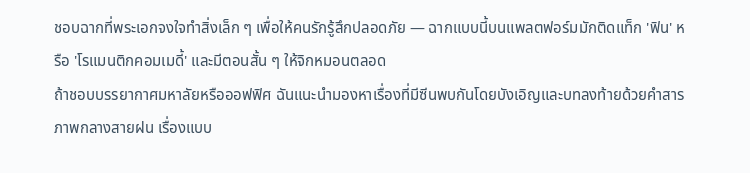ชอบฉากที่พระเอกจงใจทำสิ่งเล็ก ๆ เพื่อให้คนรักรู้สึกปลอดภัย — ฉากแบบนี้บนแพลตฟอร์มมักติดแท็ก 'ฟิน' หรือ 'โรแมนติกคอมเมดี้' และมีตอนสั้น ๆ ให้จิกหมอนตลอด
ถ้าชอบบรรยากาศมหาลัยหรือออฟฟิศ ฉันแนะนำมองหาเรื่องที่มีซีนพบกันโดยบังเอิญและบทลงท้ายด้วยคำสารภาพกลางสายฝน เรื่องแบบ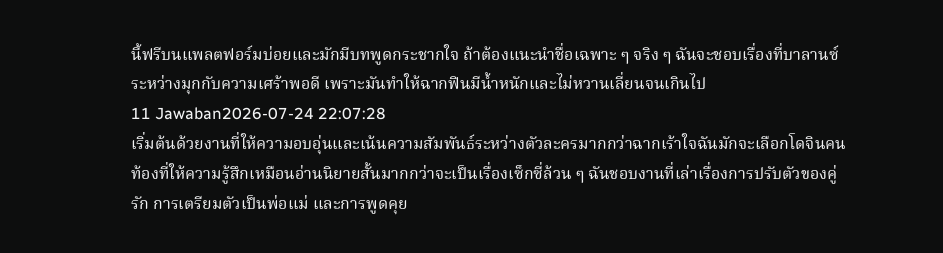นี้ฟรีบนแพลตฟอร์มบ่อยและมักมีบทพูดกระชากใจ ถ้าต้องแนะนำชื่อเฉพาะ ๆ จริง ๆ ฉันจะชอบเรื่องที่บาลานซ์ระหว่างมุกกับความเศร้าพอดี เพราะมันทำให้ฉากฟินมีน้ำหนักและไม่หวานเลี่ยนจนเกินไป
11 Jawaban2026-07-24 22:07:28
เริ่มต้นด้วยงานที่ให้ความอบอุ่นและเน้นความสัมพันธ์ระหว่างตัวละครมากกว่าฉากเร้าใจฉันมักจะเลือกโดจินคนท้องที่ให้ความรู้สึกเหมือนอ่านนิยายสั้นมากกว่าจะเป็นเรื่องเซ็กซี่ล้วน ๆ ฉันชอบงานที่เล่าเรื่องการปรับตัวของคู่รัก การเตรียมตัวเป็นพ่อแม่ และการพูดคุย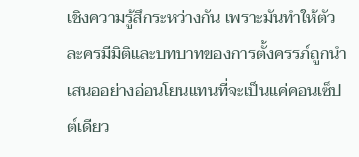เชิงความรู้สึกระหว่างกัน เพราะมันทำให้ตัวละครมีมิติและบทบาทของการตั้งครรภ์ถูกนำเสนออย่างอ่อนโยนแทนที่จะเป็นแค่คอนเซ็ปต์เดียว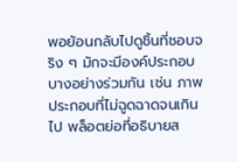พอย้อนกลับไปดูชิ้นที่ชอบจริง ๆ มักจะมีองค์ประกอบบางอย่างร่วมกัน เช่น ภาพประกอบที่ไม่ฉูดฉาดจนเกินไป พล็อตย่อที่อธิบายส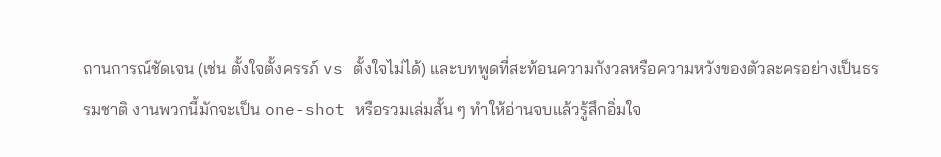ถานการณ์ชัดเจน (เช่น ตั้งใจตั้งครรภ์ vs ตั้งใจไม่ได้) และบทพูดที่สะท้อนความกังวลหรือความหวังของตัวละครอย่างเป็นธรรมชาติ งานพวกนี้มักจะเป็น one-shot หรือรวมเล่มสั้น ๆ ทำให้อ่านจบแล้วรู้สึกอิ่มใจ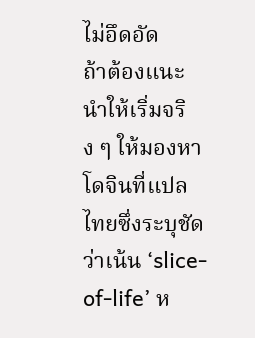ไม่อึดอัด
ถ้าต้องแนะนำให้เริ่มจริง ๆ ให้มองหาโดจินที่แปลไทยซึ่งระบุชัดว่าเน้น ‘slice-of-life’ ห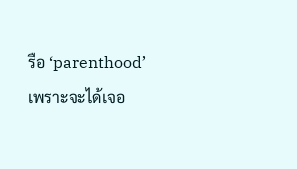รือ ‘parenthood’ เพราะจะได้เจอ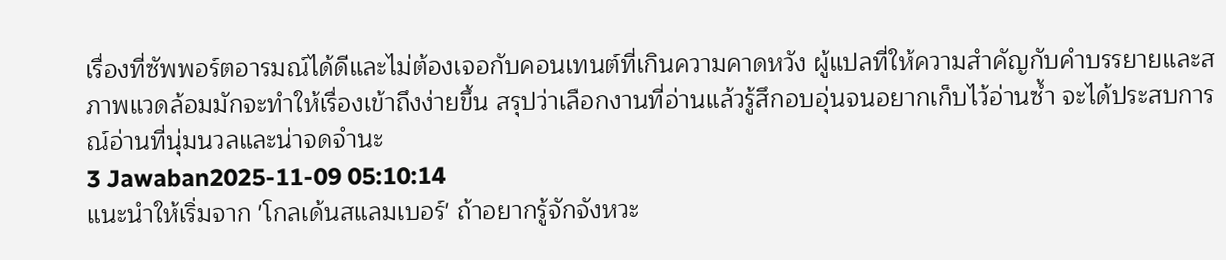เรื่องที่ซัพพอร์ตอารมณ์ได้ดีและไม่ต้องเจอกับคอนเทนต์ที่เกินความคาดหวัง ผู้แปลที่ให้ความสำคัญกับคำบรรยายและสภาพแวดล้อมมักจะทำให้เรื่องเข้าถึงง่ายขึ้น สรุปว่าเลือกงานที่อ่านแล้วรู้สึกอบอุ่นจนอยากเก็บไว้อ่านซ้ำ จะได้ประสบการณ์อ่านที่นุ่มนวลและน่าจดจำนะ
3 Jawaban2025-11-09 05:10:14
แนะนำให้เริ่มจาก 'โกลเด้นสแลมเบอร์' ถ้าอยากรู้จักจังหวะ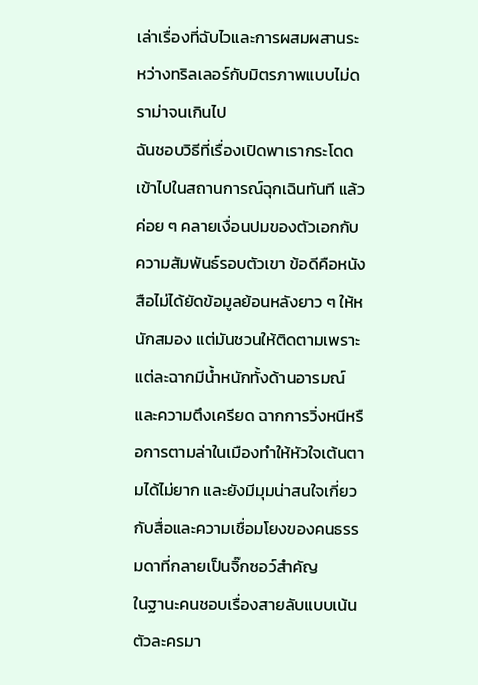เล่าเรื่องที่ฉับไวและการผสมผสานระหว่างทริลเลอร์กับมิตรภาพแบบไม่ดราม่าจนเกินไป
ฉันชอบวิธีที่เรื่องเปิดพาเรากระโดดเข้าไปในสถานการณ์ฉุกเฉินทันที แล้วค่อย ๆ คลายเงื่อนปมของตัวเอกกับความสัมพันธ์รอบตัวเขา ข้อดีคือหนังสือไม่ได้ยัดข้อมูลย้อนหลังยาว ๆ ให้หนักสมอง แต่มันชวนให้ติดตามเพราะแต่ละฉากมีน้ำหนักทั้งด้านอารมณ์และความตึงเครียด ฉากการวิ่งหนีหรือการตามล่าในเมืองทำให้หัวใจเต้นตามได้ไม่ยาก และยังมีมุมน่าสนใจเกี่ยวกับสื่อและความเชื่อมโยงของคนธรรมดาที่กลายเป็นจิ๊กซอว์สำคัญ
ในฐานะคนชอบเรื่องสายลับแบบเน้นตัวละครมา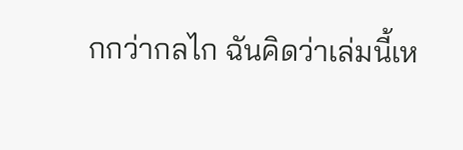กกว่ากลไก ฉันคิดว่าเล่มนี้เห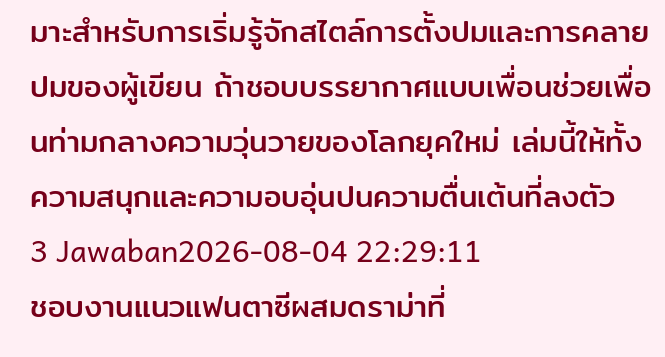มาะสำหรับการเริ่มรู้จักสไตล์การตั้งปมและการคลายปมของผู้เขียน ถ้าชอบบรรยากาศแบบเพื่อนช่วยเพื่อนท่ามกลางความวุ่นวายของโลกยุคใหม่ เล่มนี้ให้ทั้งความสนุกและความอบอุ่นปนความตื่นเต้นที่ลงตัว
3 Jawaban2026-08-04 22:29:11
ชอบงานแนวแฟนตาซีผสมดราม่าที่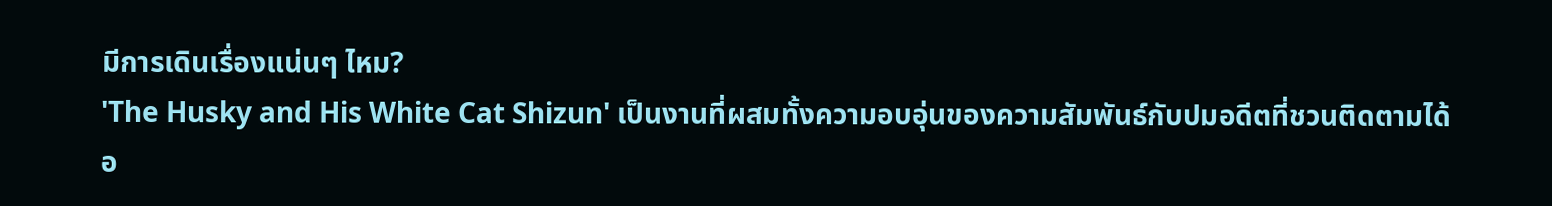มีการเดินเรื่องแน่นๆ ไหม?
'The Husky and His White Cat Shizun' เป็นงานที่ผสมทั้งความอบอุ่นของความสัมพันธ์กับปมอดีตที่ชวนติดตามได้อ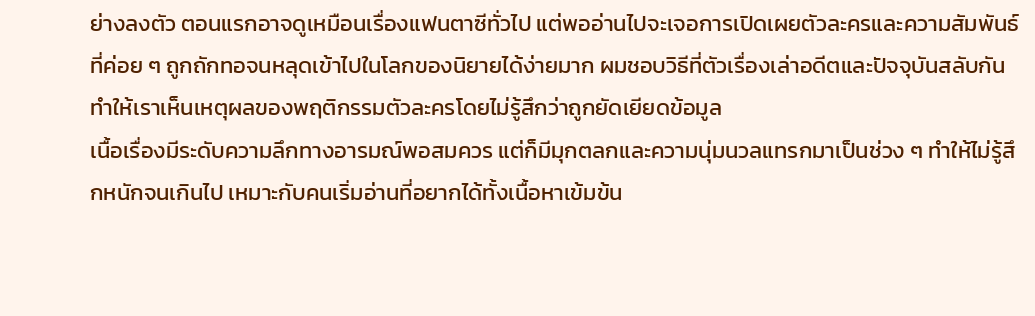ย่างลงตัว ตอนแรกอาจดูเหมือนเรื่องแฟนตาซีทั่วไป แต่พออ่านไปจะเจอการเปิดเผยตัวละครและความสัมพันธ์ที่ค่อย ๆ ถูกถักทอจนหลุดเข้าไปในโลกของนิยายได้ง่ายมาก ผมชอบวิธีที่ตัวเรื่องเล่าอดีตและปัจจุบันสลับกัน ทำให้เราเห็นเหตุผลของพฤติกรรมตัวละครโดยไม่รู้สึกว่าถูกยัดเยียดข้อมูล
เนื้อเรื่องมีระดับความลึกทางอารมณ์พอสมควร แต่ก็มีมุกตลกและความนุ่มนวลแทรกมาเป็นช่วง ๆ ทำให้ไม่รู้สึกหนักจนเกินไป เหมาะกับคนเริ่มอ่านที่อยากได้ทั้งเนื้อหาเข้มข้น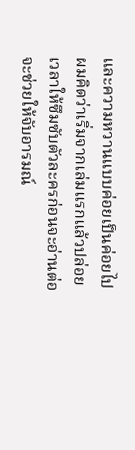และความหวานแบบค่อยเป็นค่อยไป ผมคิดว่าเริ่มจากเล่มแรกแล้วปล่อยเวลาให้ซึมซับตัวละครก่อนจะอ่านต่อจะช่วยให้จับอารมณ์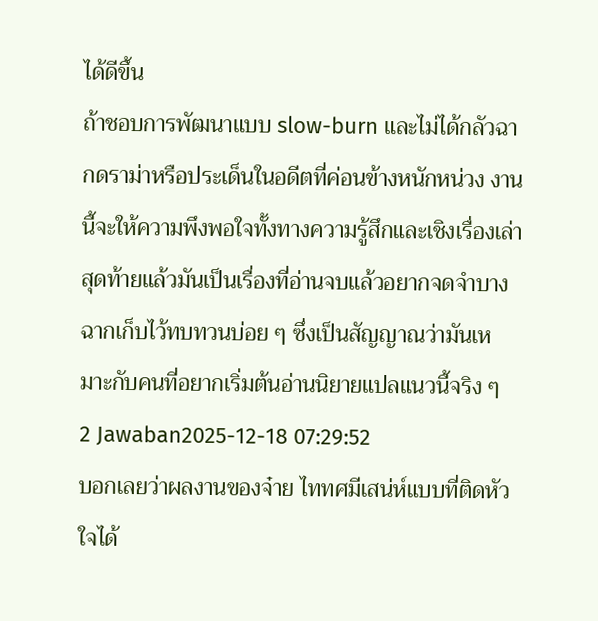ได้ดีขึ้น
ถ้าชอบการพัฒนาแบบ slow-burn และไม่ได้กลัวฉากดราม่าหรือประเด็นในอดีตที่ค่อนข้างหนักหน่วง งานนี้จะให้ความพึงพอใจทั้งทางความรู้สึกและเชิงเรื่องเล่า สุดท้ายแล้วมันเป็นเรื่องที่อ่านจบแล้วอยากจดจำบางฉากเก็บไว้ทบทวนบ่อย ๆ ซึ่งเป็นสัญญาณว่ามันเหมาะกับคนที่อยากเริ่มต้นอ่านนิยายแปลแนวนี้จริง ๆ
2 Jawaban2025-12-18 07:29:52
บอกเลยว่าผลงานของจ๋าย ไททศมีเสน่ห์แบบที่ติดหัวใจได้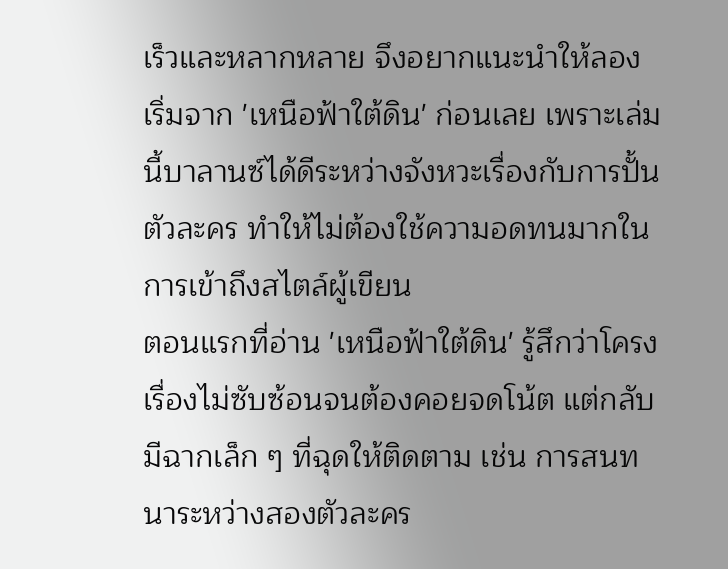เร็วและหลากหลาย จึงอยากแนะนำให้ลองเริ่มจาก 'เหนือฟ้าใต้ดิน' ก่อนเลย เพราะเล่มนี้บาลานซ์ได้ดีระหว่างจังหวะเรื่องกับการปั้นตัวละคร ทำให้ไม่ต้องใช้ความอดทนมากในการเข้าถึงสไตล์ผู้เขียน
ตอนแรกที่อ่าน 'เหนือฟ้าใต้ดิน' รู้สึกว่าโครงเรื่องไม่ซับซ้อนจนต้องคอยจดโน้ต แต่กลับมีฉากเล็ก ๆ ที่ฉุดให้ติดตาม เช่น การสนทนาระหว่างสองตัวละคร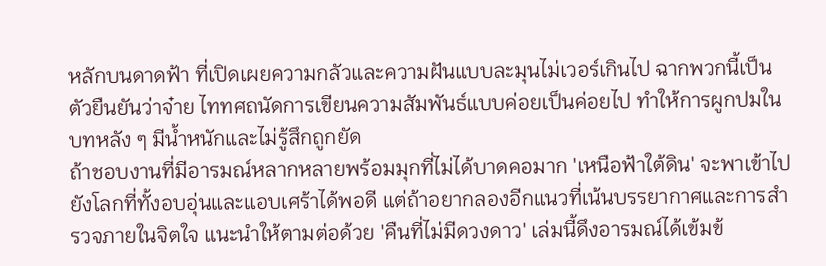หลักบนดาดฟ้า ที่เปิดเผยความกลัวและความฝันแบบละมุนไม่เวอร์เกินไป ฉากพวกนี้เป็นตัวยืนยันว่าจ๋าย ไททศถนัดการเขียนความสัมพันธ์แบบค่อยเป็นค่อยไป ทำให้การผูกปมในบทหลัง ๆ มีน้ำหนักและไม่รู้สึกถูกยัด
ถ้าชอบงานที่มีอารมณ์หลากหลายพร้อมมุกที่ไม่ได้บาดคอมาก 'เหนือฟ้าใต้ดิน' จะพาเข้าไปยังโลกที่ทั้งอบอุ่นและแอบเศร้าได้พอดี แต่ถ้าอยากลองอีกแนวที่เน้นบรรยากาศและการสำรวจภายในจิตใจ แนะนำให้ตามต่อด้วย 'คืนที่ไม่มีดวงดาว' เล่มนี้ดึงอารมณ์ได้เข้มข้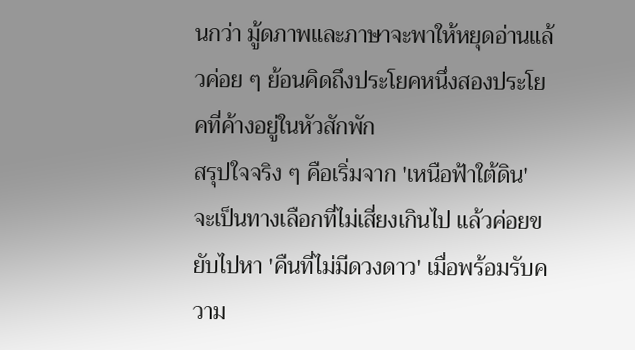นกว่า มู้ดภาพและภาษาจะพาให้หยุดอ่านแล้วค่อย ๆ ย้อนคิดถึงประโยคหนึ่งสองประโยคที่ค้างอยู่ในหัวสักพัก
สรุปใจจริง ๆ คือเริ่มจาก 'เหนือฟ้าใต้ดิน' จะเป็นทางเลือกที่ไม่เสี่ยงเกินไป แล้วค่อยขยับไปหา 'คืนที่ไม่มีดวงดาว' เมื่อพร้อมรับความ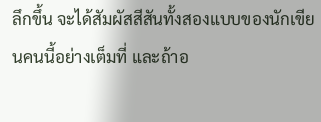ลึกขึ้น จะได้สัมผัสสีสันทั้งสองแบบของนักเขียนคนนี้อย่างเต็มที่ และถ้าอ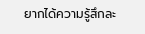ยากได้ความรู้สึกละ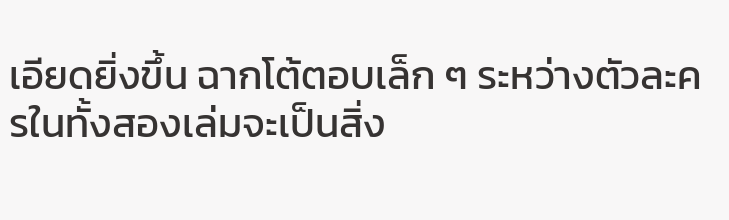เอียดยิ่งขึ้น ฉากโต้ตอบเล็ก ๆ ระหว่างตัวละครในทั้งสองเล่มจะเป็นสิ่ง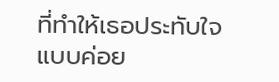ที่ทำให้เธอประทับใจแบบค่อย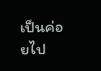เป็นค่อยไป